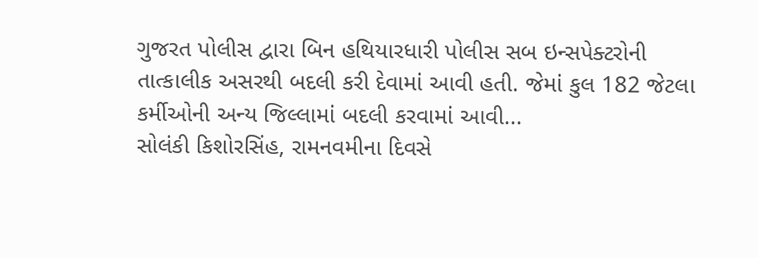ગુજરત પોલીસ દ્વારા બિન હથિયારધારી પોલીસ સબ ઇન્સપેક્ટરોની તાત્કાલીક અસરથી બદલી કરી દેવામાં આવી હતી. જેમાં કુલ 182 જેટલા કર્મીઓની અન્ય જિલ્લામાં બદલી કરવામાં આવી...
સોલંકી કિશોરસિંહ, રામનવમીના દિવસે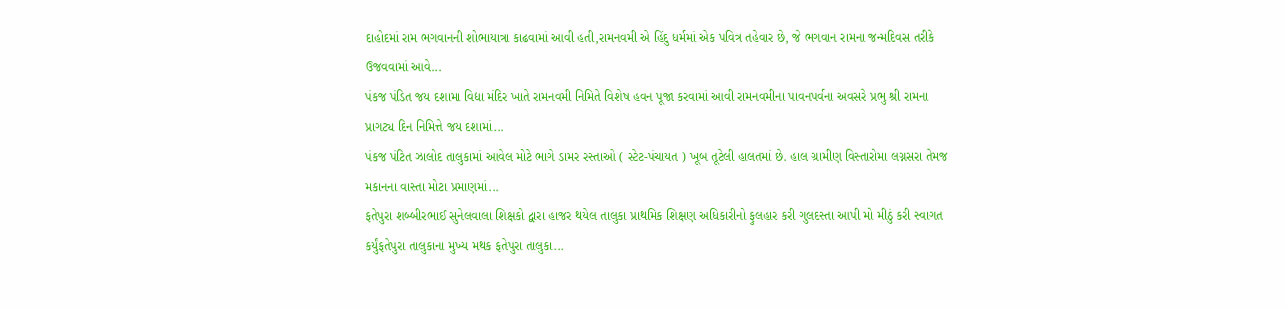દાહોદમાં રામ ભગવાનની શોભાયાત્રા કાઢવામાં આવી હતી,રામનવમી એ હિંદુ ધર્મમાં એક પવિત્ર તહેવાર છે, જે ભગવાન રામના જન્મદિવસ તરીકે ઉજવવામાં આવે...
પંકજ પંડિત જય દશામા વિદ્યા મંદિર ખાતે રામનવમી નિમિતે વિશેષ હવન પૂજા કરવામાં આવી રામનવમીના પાવનપર્વના અવસરે પ્રભુ શ્રી રામના પ્રાગટ્ય દિન નિમિત્તે જય દશામાં...
પંકજ પંટિત ઝાલોદ તાલુકામાં આવેલ મોટે ભાગે ડામર રસ્તાઓ ( સ્ટેટ-પંચાયત ) ખૂબ તૂટેલી હાલતમાં છે. હાલ ગ્રામીણ વિસ્તારોમા લગ્નસરા તેમજ મકાનના વાસ્તા મોટા પ્રમાણમાં...
ફતેપુરા શબ્બીરભાઈ સુનેલવાલા શિક્ષકો દ્વારા હાજર થયેલ તાલુકા પ્રાથમિક શિક્ષણ અધિકારીનો ફુલહાર કરી ગુલદસ્તા આપી મો મીઠું કરી સ્વાગત કર્યુંફતેપુરા તાલુકાના મુખ્ય મથક ફતેપુરા તાલુકા...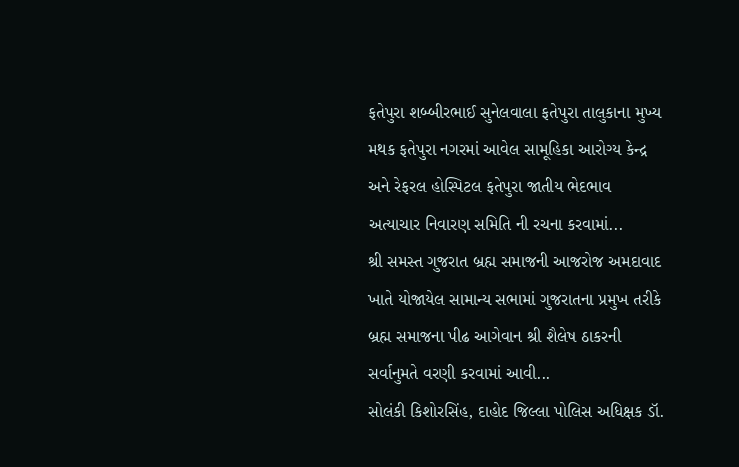ફતેપુરા શબ્બીરભાઈ સુનેલવાલા ફતેપુરા તાલુકાના મુખ્ય મથક ફતેપુરા નગરમાં આવેલ સામૂહિકા આરોગ્ય કેન્દ્ર અને રેફરલ હોસ્પિટલ ફતેપુરા જાતીય ભેદભાવ અત્યાચાર નિવારણ સમિતિ ની રચના કરવામાં...
શ્રી સમસ્ત ગુજરાત બ્રહ્મ સમાજની આજરોજ અમદાવાદ ખાતે યોજાયેલ સામાન્ય સભામાં ગુજરાતના પ્રમુખ તરીકે બ્રહ્મ સમાજના પીઢ આગેવાન શ્રી શૈલેષ ઠાકરની સર્વાનુમતે વરણી કરવામાં આવી...
સોલંકી કિશોરસિંહ, દાહોદ જિલ્લા પોલિસ અધિક્ષક ડૉ.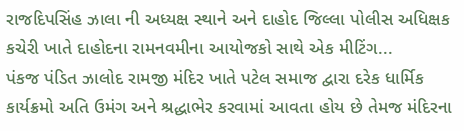રાજદિપસિંહ ઝાલા ની અધ્યક્ષ સ્થાને અને દાહોદ જિલ્લા પોલીસ અધિક્ષક કચેરી ખાતે દાહોદના રામનવમીના આયોજકો સાથે એક મીટિંગ...
પંકજ પંડિત ઝાલોદ રામજી મંદિર ખાતે પટેલ સમાજ દ્વારા દરેક ધાર્મિક કાર્યક્રમો અતિ ઉમંગ અને શ્રદ્ધાભેર કરવામાં આવતા હોય છે તેમજ મંદિરના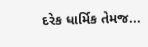દરેક ધાર્મિક તેમજ...